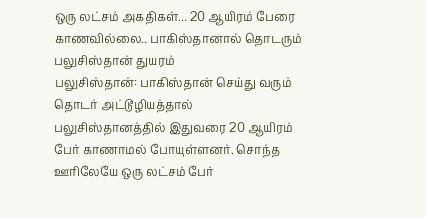ஒரு லட்சம் அகதிகள்... 20 ஆயிரம் பேரை காணவில்லை.. பாகிஸ்தானால் தொடரும் பலுசிஸ்தான் துயரம்
பலுசிஸ்தான்: பாகிஸ்தான் செய்து வரும் தொடர் அட்டூழியத்தால் பலுசிஸ்தானத்தில் இதுவரை 20 ஆயிரம் பேர் காணாமல் போயுள்ளனர். சொந்த ஊரிலேயே ஒரு லட்சம் பேர்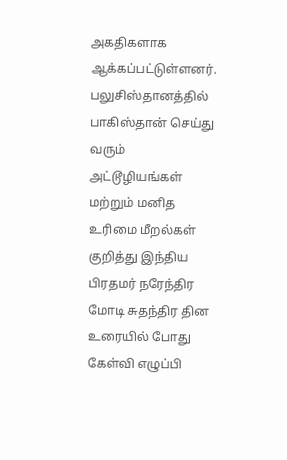அகதிகளாக ஆக்கப்பட்டுள்ளனர்.
பலுசிஸ்தானத்தில் பாகிஸ்தான் செய்து வரும் அட்டூழியங்கள் மற்றும் மனித உரிமை மீறல்கள் குறித்து இந்திய பிரதமர் நரேந்திர மோடி சுதந்திர தின உரையில் போது கேள்வி எழுப்பி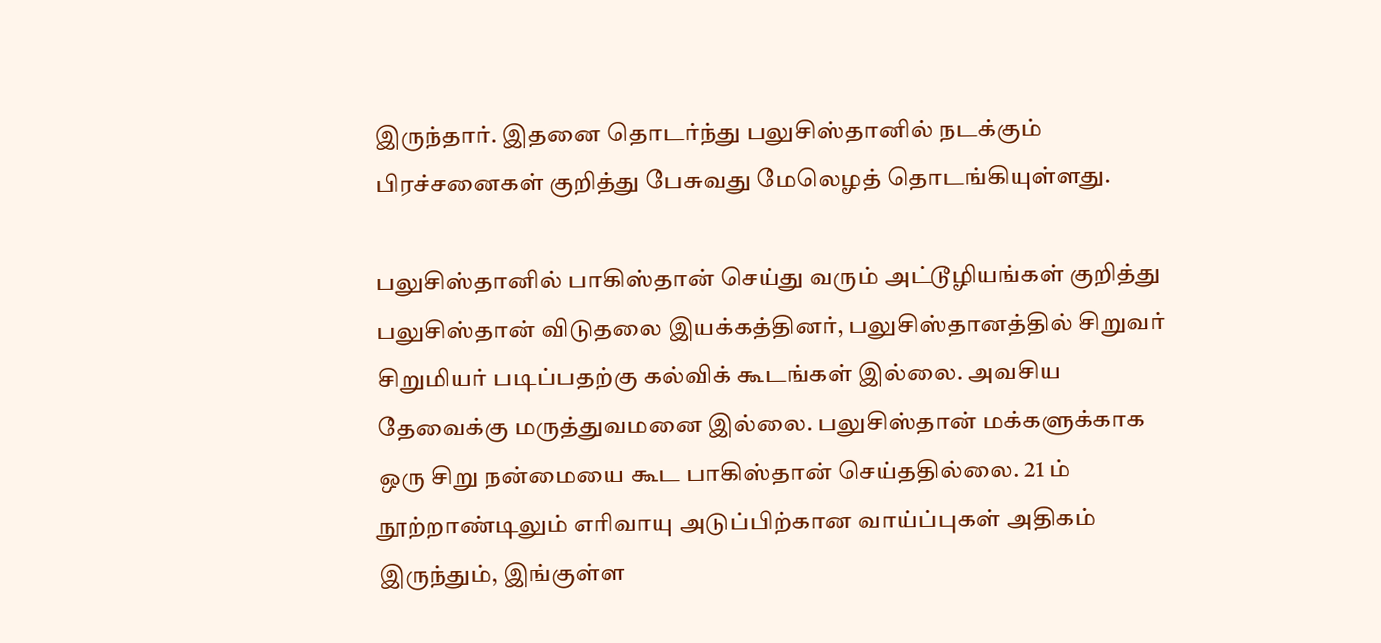இருந்தார். இதனை தொடர்ந்து பலுசிஸ்தானில் நடக்கும் பிரச்சனைகள் குறித்து பேசுவது மேலெழத் தொடங்கியுள்ளது.

பலுசிஸ்தானில் பாகிஸ்தான் செய்து வரும் அட்டூழியங்கள் குறித்து பலுசிஸ்தான் விடுதலை இயக்கத்தினர், பலுசிஸ்தானத்தில் சிறுவர் சிறுமியர் படிப்பதற்கு கல்விக் கூடங்கள் இல்லை. அவசிய தேவைக்கு மருத்துவமனை இல்லை. பலுசிஸ்தான் மக்களுக்காக ஒரு சிறு நன்மையை கூட பாகிஸ்தான் செய்ததில்லை. 21 ம் நூற்றாண்டிலும் எரிவாயு அடுப்பிற்கான வாய்ப்புகள் அதிகம் இருந்தும், இங்குள்ள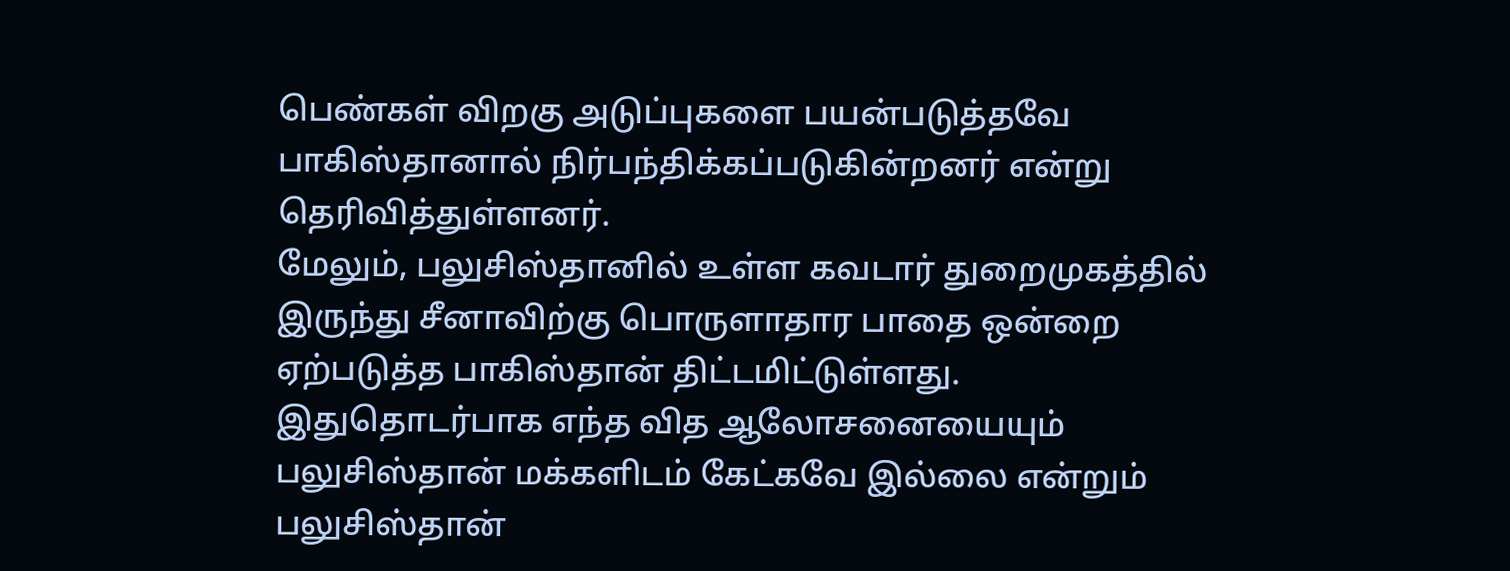பெண்கள் விறகு அடுப்புகளை பயன்படுத்தவே பாகிஸ்தானால் நிர்பந்திக்கப்படுகின்றனர் என்று தெரிவித்துள்ளனர்.
மேலும், பலுசிஸ்தானில் உள்ள கவடார் துறைமுகத்தில் இருந்து சீனாவிற்கு பொருளாதார பாதை ஒன்றை ஏற்படுத்த பாகிஸ்தான் திட்டமிட்டுள்ளது. இதுதொடர்பாக எந்த வித ஆலோசனையையும் பலுசிஸ்தான் மக்களிடம் கேட்கவே இல்லை என்றும் பலுசிஸ்தான்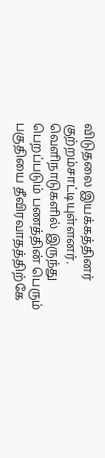விடுதலை இயக்கத்தினர் குற்றம்சாட்டியுள்ளனர்.
வெளிநாடுகளில் இருந்து பெறப்படும் பணத்தின் பெரும் பகுதியை தீவிரவாதத்திற்கே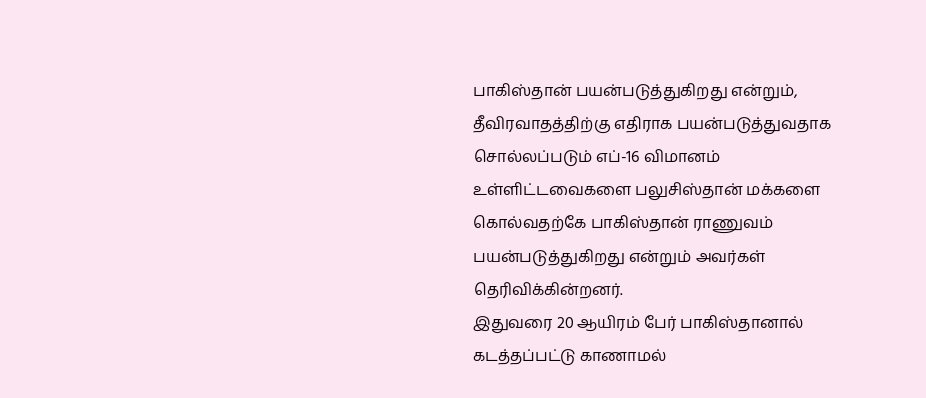பாகிஸ்தான் பயன்படுத்துகிறது என்றும், தீவிரவாதத்திற்கு எதிராக பயன்படுத்துவதாக சொல்லப்படும் எப்-16 விமானம் உள்ளிட்டவைகளை பலுசிஸ்தான் மக்களை கொல்வதற்கே பாகிஸ்தான் ராணுவம் பயன்படுத்துகிறது என்றும் அவர்கள் தெரிவிக்கின்றனர்.
இதுவரை 20 ஆயிரம் பேர் பாகிஸ்தானால் கடத்தப்பட்டு காணாமல்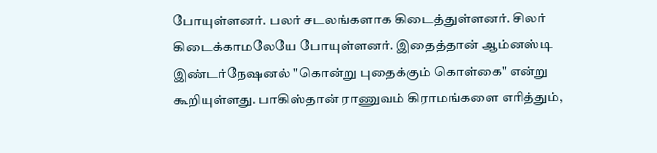போயுள்ளனர். பலர் சடலங்களாக கிடைத்துள்ளனர். சிலர் கிடைக்காமலேயே போயுள்ளனர். இதைத்தான் ஆம்னஸ்டி இண்டர்நேஷனல் "கொன்று புதைக்கும் கொள்கை" என்று கூறியுள்ளது. பாகிஸ்தான் ராணுவம் கிராமங்களை எரித்தும்,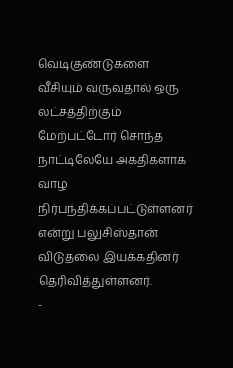வெடிகுண்டுகளை வீசியும் வருவதால் ஒரு லட்சத்திற்கும் மேற்பட்டோர் சொந்த நாட்டிலேயே அகதிகளாக வாழ நிர்பந்திக்கப்பட்டுள்ளனர் என்று பலுசிஸ்தான் விடுதலை இயக்கதினர் தெரிவித்துள்ளனர்.
-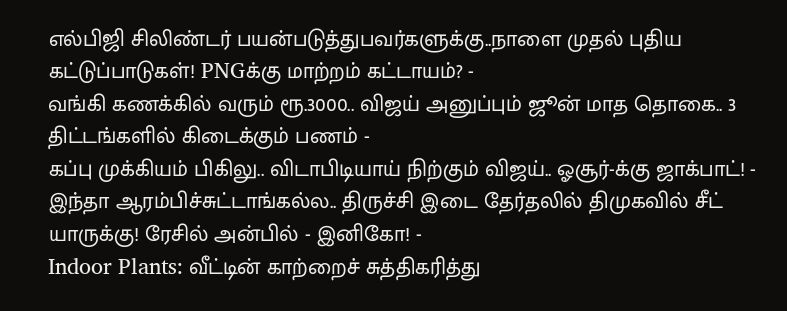எல்பிஜி சிலிண்டர் பயன்படுத்துபவர்களுக்கு..நாளை முதல் புதிய கட்டுப்பாடுகள்! PNGக்கு மாற்றம் கட்டாயம்? -
வங்கி கணக்கில் வரும் ரூ.3000.. விஜய் அனுப்பும் ஜூன் மாத தொகை.. 3 திட்டங்களில் கிடைக்கும் பணம் -
கப்பு முக்கியம் பிகிலு.. விடாபிடியாய் நிற்கும் விஜய்.. ஓசூர்-க்கு ஜாக்பாட்! -
இந்தா ஆரம்பிச்சுட்டாங்கல்ல.. திருச்சி இடை தேர்தலில் திமுகவில் சீட் யாருக்கு! ரேசில் அன்பில் - இனிகோ! -
Indoor Plants: வீட்டின் காற்றைச் சுத்திகரித்து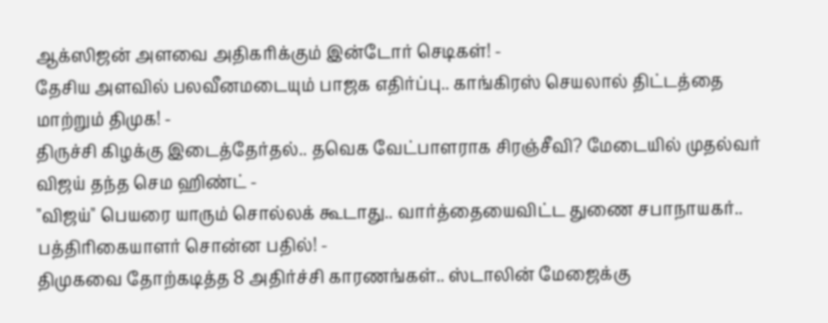ஆக்ஸிஜன் அளவை அதிகரிக்கும் இன்டோர் செடிகள்! -
தேசிய அளவில் பலவீனமடையும் பாஜக எதிர்ப்பு.. காங்கிரஸ் செயலால் திட்டத்தை மாற்றும் திமுக! -
திருச்சி கிழக்கு இடைத்தேர்தல்.. தவெக வேட்பாளராக சிரஞ்சீவி? மேடையில் முதல்வர் விஜய் தந்த செம ஹிண்ட் -
"விஜய்" பெயரை யாரும் சொல்லக் கூடாது.. வார்த்தையைவிட்ட துணை சபாநாயகர்.. பத்திரிகையாளர் சொன்ன பதில்! -
திமுகவை தோற்கடித்த 8 அதிர்ச்சி காரணங்கள்.. ஸ்டாலின் மேஜைக்கு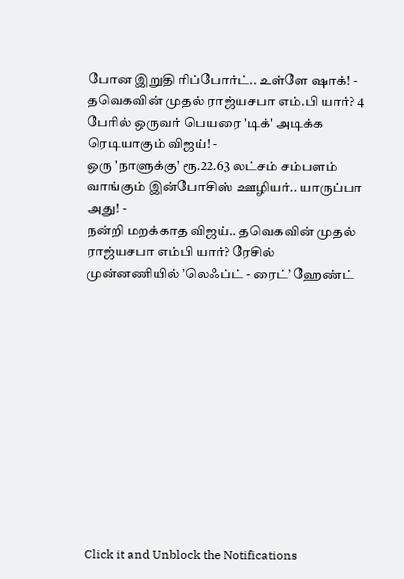போன இறுதி ரிப்போர்ட்.. உள்ளே ஷாக்! -
தவெகவின் முதல் ராஜ்யசபா எம்.பி யார்? 4 பேரில் ஒருவர் பெயரை 'டிக்' அடிக்க ரெடியாகும் விஜய்! -
ஒரு 'நாளுக்கு' ரூ.22.63 லட்சம் சம்பளம் வாங்கும் இன்போசிஸ் ஊழியர்.. யாருப்பா அது! -
நன்றி மறக்காத விஜய்.. தவெகவின் முதல் ராஜ்யசபா எம்பி யார்? ரேசில் முன்னணியில் ’லெஃப்ட் - ரைட்’ ஹேண்ட்












Click it and Unblock the Notifications